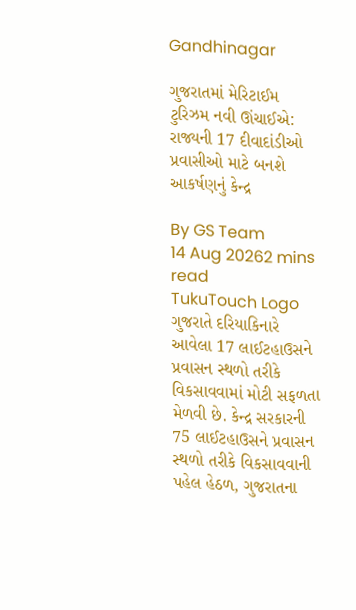Gandhinagar

ગુજરાતમાં મેરિટાઈમ ટુરિઝમ નવી ઊંચાઈએ: રાજ્યની 17 દીવાદાંડીઓ પ્રવાસીઓ માટે બનશે આકર્ષણનું કેન્દ્ર

By GS Team
14 Aug 20262 mins read
TukuTouch Logo
ગુજરાતે દરિયાકિનારે આવેલા 17 લાઈટહાઉસને પ્રવાસન સ્થળો તરીકે વિકસાવવામાં મોટી સફળતા મેળવી છે. કેન્દ્ર સરકારની 75 લાઈટહાઉસને પ્રવાસન સ્થળો તરીકે વિકસાવવાની પહેલ હેઠળ, ગુજરાતના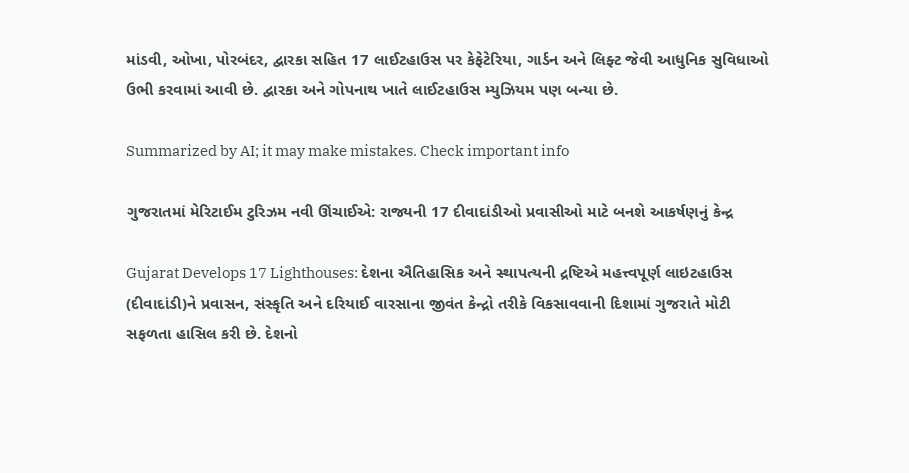માંડવી, ઓખા, પોરબંદર, દ્વારકા સહિત 17 લાઈટહાઉસ પર કેફેટેરિયા, ગાર્ડન અને લિફ્ટ જેવી આધુનિક સુવિધાઓ ઉભી કરવામાં આવી છે. દ્વારકા અને ગોપનાથ ખાતે લાઈટહાઉસ મ્યુઝિયમ પણ બન્યા છે.

Summarized by AI; it may make mistakes. Check important info

ગુજરાતમાં મેરિટાઈમ ટુરિઝમ નવી ઊંચાઈએ: રાજ્યની 17 દીવાદાંડીઓ પ્રવાસીઓ માટે બનશે આકર્ષણનું કેન્દ્ર

Gujarat Develops 17 Lighthouses: દેશના ઐતિહાસિક અને સ્થાપત્યની દ્રષ્ટિએ મહત્ત્વપૂર્ણ લાઇટહાઉસ (દીવાદાંડી)ને પ્રવાસન, સંસ્કૃતિ અને દરિયાઈ વારસાના જીવંત કેન્દ્રો તરીકે વિકસાવવાની દિશામાં ગુજરાતે મોટી સફળતા હાસિલ કરી છે. દેશનો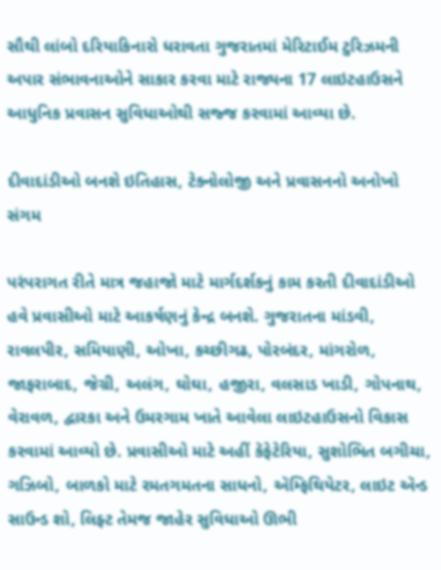સૌથી લાંબો દરિયાકિનારો ધરાવતા ગુજરાતમાં મેરિટાઈમ ટુરિઝમની અપાર સંભાવનાઓને સાકાર કરવા માટે રાજ્યના 17 લાઇટહાઉસને આધુનિક પ્રવાસન સુવિધાઓથી સજ્જ કરવામાં આવ્યા છે.

દીવાદાંડીઓ બનશે ઇતિહાસ, ટેક્નોલોજી અને પ્રવાસનનો અનોખો સંગમ

પરંપરાગત રીતે માત્ર જહાજો માટે માર્ગદર્શકનું કામ કરતી દીવાદાંડીઓ હવે પ્રવાસીઓ માટે આકર્ષણનું કેન્દ્ર બનશે. ગુજરાતના માંડવી, રાવલપીર, સમિયાણી, ઓખા, કચ્છીગઢ, પોરબંદર, માંગરોળ, જાફરાબાદ, જેગ્રી, અલંગ, ઘોઘા, હજીરા, વલસાડ ખાડી, ગોપનાથ, વેરાવળ, દ્વારકા અને ઉમરગામ ખાતે આવેલા લાઇટહાઉસનો વિકાસ કરવામાં આવ્યો છે. પ્રવાસીઓ માટે અહીં કૅફેટેરિયા, સુશોભિત બગીચા, ગઝિબો, બાળકો માટે રમતગમતના સાધનો, ઍમ્ફિથિયેટર, લાઇટ ઍન્ડ સાઉન્ડ શો, લિફ્ટ તેમજ જાહેર સુવિધાઓ ઊભી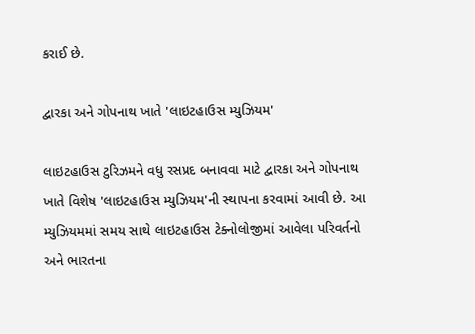કરાઈ છે.

દ્વારકા અને ગોપનાથ ખાતે 'લાઇટહાઉસ મ્યુઝિયમ'

લાઇટહાઉસ ટુરિઝમને વધુ રસપ્રદ બનાવવા માટે દ્વારકા અને ગોપનાથ ખાતે વિશેષ 'લાઇટહાઉસ મ્યુઝિયમ'ની સ્થાપના કરવામાં આવી છે. આ મ્યુઝિયમમાં સમય સાથે લાઇટહાઉસ ટેક્નોલોજીમાં આવેલા પરિવર્તનો અને ભારતના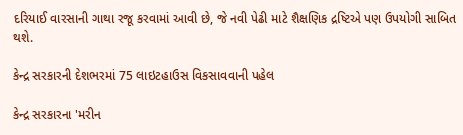દરિયાઈ વારસાની ગાથા રજૂ કરવામાં આવી છે, જે નવી પેઢી માટે શૈક્ષણિક દ્રષ્ટિએ પણ ઉપયોગી સાબિત થશે.

કેન્દ્ર સરકારની દેશભરમાં 75 લાઇટહાઉસ વિકસાવવાની પહેલ

કેન્દ્ર સરકારના 'મરીન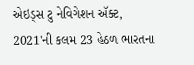એઇડ્સ ટુ નેવિગેશન ઍક્ટ, 2021'ની કલમ 23 હેઠળ ભારતના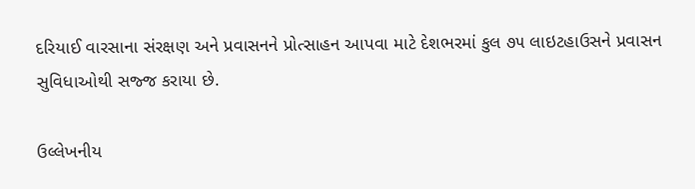દરિયાઈ વારસાના સંરક્ષણ અને પ્રવાસનને પ્રોત્સાહન આપવા માટે દેશભરમાં કુલ ૭૫ લાઇટહાઉસને પ્રવાસન સુવિધાઓથી સજ્જ કરાયા છે.

ઉલ્લેખનીય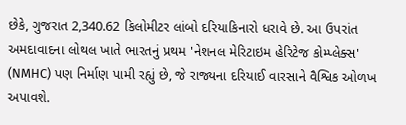છેકે, ગુજરાત 2,340.62 કિલોમીટર લાંબો દરિયાકિનારો ધરાવે છે. આ ઉપરાંત અમદાવાદના લોથલ ખાતે ભારતનું પ્રથમ 'નેશનલ મેરિટાઇમ હેરિટેજ કોમ્પ્લેક્સ' (NMHC) પણ નિર્માણ પામી રહ્યું છે, જે રાજ્યના દરિયાઈ વારસાને વૈશ્વિક ઓળખ અપાવશે.